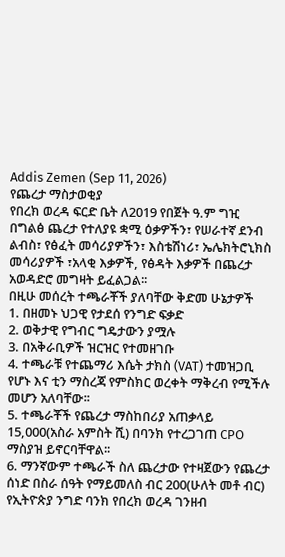Addis Zemen (Sep 11, 2026)
የጨረታ ማስታወቂያ
የበረክ ወረዳ ፍርድ ቤት ለ2019 የበጀት ዓ.ም ግዢ በግልፅ ጨረታ የተለያዩ ቋሚ ዕቃዎችን፣ የሠራተኛ ደንብ ልብስ፣ የፅፈት መሳሪያዎችን፣ እስቴሽነሪ፣ ኤሌክትሮኒክስ መሳሪያዎች ፣አላቂ እቃዎች, የፅዳት እቃዎች በጨረታ አወዳድሮ መግዛት ይፈልጋል፡፡
በዚሁ መሰረት ተጫራቾች ያለባቸው ቅድመ ሁኔታዎች
1. በዘመኑ ህጋዊ የታደሰ የንግድ ፍቃድ
2. ወቅታዊ የግብር ግዴታውን ያሟሉ
3. በአቅራቢዎች ዝርዝር የተመዘገቡ
4. ተጫራቹ የተጨማሪ እሴት ታክስ (VAT) ተመዝጋቢ የሆኑ እና ቲን ማስረጃ የምስክር ወረቀት ማቅረብ የሚችሉ መሆን አለባቸው፡፡
5. ተጫራቾች የጨረታ ማስከበሪያ አጠቃላይ 15,000(አስራ አምስት ሺ) በባንክ የተረጋገጠ CPO ማስያዝ ይኖርባቸዋል፡፡
6. ማንኛውም ተጫራች ስለ ጨረታው የተዛጀውን የጨረታ ሰነድ በስራ ሰዓት የማይመለስ ብር 200(ሁለት መቶ ብር) የኢትዮጵያ ንግድ ባንክ የበረክ ወረዳ ገንዘብ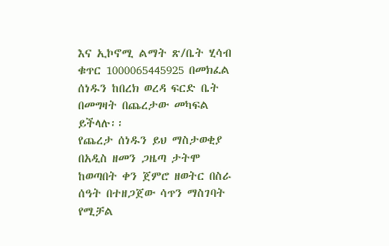እና ኢኮኖሚ ልማት ጽ/ቤት ሂሳብ ቁጥር 1000065445925 በመክፈል ሰነዱን ከበረክ ወረዳ ፍርድ ቤት በመግዛት በጨረታው መካፍል ይችላሉ፡፡
የጨረታ ሰነዱን ይህ ማስታወቂያ በአዲስ ዘመን ጋዜጣ ታትሞ ከወጣበት ቀን ጀምሮ ዘወትር በስራ ሰዓት በተዘጋጀው ሳጥን ማስገባት የሚቻል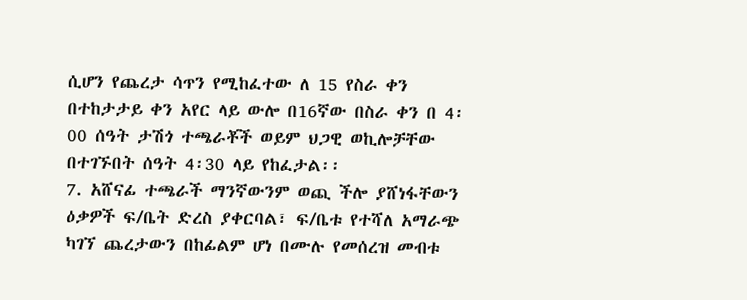ሲሆን የጨረታ ሳጥን የሚከፈተው ለ 15 የስራ ቀን በተከታታይ ቀን አየር ላይ ውሎ በ16ኛው በስራ ቀን በ 4፡00 ሰዓት ታሽጎ ተጫራቾች ወይም ህጋዊ ወኪሎቻቸው በተገኙበት ሰዓት 4፡30 ላይ የከፈታል፡፡
7. አሸናፊ ተጫራች ማንኛውንም ወጪ ችሎ ያሸነፋቸውን ዕቃዎች ፍ/ቤት ድረስ ያቀርባል፣ ፍ/ቤቱ የተሻለ አማራጭ ካገኘ ጨረታውን በከፊልም ሆነ በሙሉ የመሰረዝ መብቱ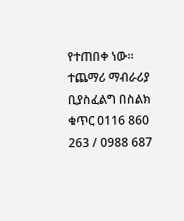የተጠበቀ ነው፡፡
ተጨማሪ ማብራሪያ ቢያስፈልግ በስልክ ቁጥር 0116 860 263 / 0988 687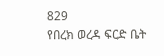829
የበረክ ወረዳ ፍርድ ቤት